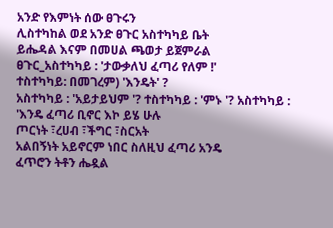አንድ የእምነት ሰው ፀጉሩን
ሊስተካከል ወደ አንድ ፀጉር አስተካካይ ቤት
ይሔዳል እናም በመሀል ጫወታ ይጀምራል
ፀጉር_አስተካካይ : 'ታውቃለህ ፈጣሪ የለም !'
ተስተካካይ: በመገረም) 'እንዴት' ?
አስተካካይ : 'አይታይህም '? ተስተካካይ : 'ምኑ '? አስተካካይ : 'እንዴ ፈጣሪ ቢኖር እኮ ይሄ ሁሉ
ጦርነት ፣ረሀብ ፣ችግር ፣ስርአት
አልበኝነት አይኖርም ነበር ስለዚህ ፈጣሪ አንዴ
ፈጥሮን ትቶን ሔዷል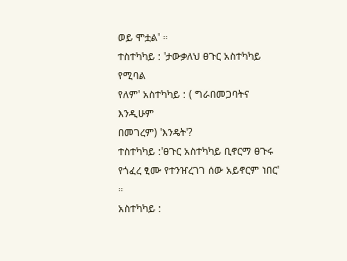ወይ ሞቷል' ።
ተስተካካይ : 'ታውቃለህ ፀጉር አስተካካይ የሚባል
የለም' አስተካካይ : ( ግራበመጋባትና እንዲሁም
በመገረም) 'እንዴት'?
ተስተካካይ :'ፀጉር አስተካካይ ቢኖርማ ፀጉሩ
የጎፈረ ፂሙ የተንዠረገገ ሰው አይኖርም ነበር' ።
አስተካካይ :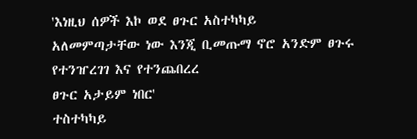'እነዚህ ሰዎች እኮ ወደ ፀጉር አስተካካይ
አለመምጣታቸው ነው እንጂ ቢመጡማ ኖሮ አንድም ፀጉሩ የተንዠረገገ እና የተንጨበረረ
ፀጉር አታይም ነበር'
ተስተካካይ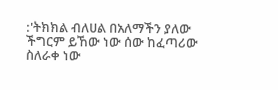:'ትክክል ብለሀል በአለማችን ያለው
ችግርም ይኸው ነው ሰው ከፈጣሪው
ስለራቀ ነው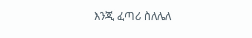እንጂ ፈጣሪ ስለሌለ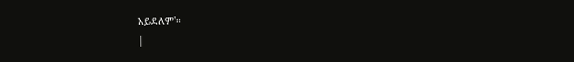አይደለም'።
|